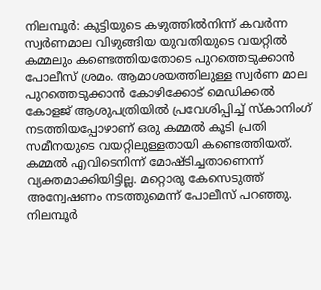നിലമ്പൂർ: കുട്ടിയുടെ കഴുത്തിൽനിന്ന് കവർന്ന സ്വർണമാല വിഴുങ്ങിയ യുവതിയുടെ വയറ്റിൽ കമ്മലും കണ്ടെത്തിയതോടെ പുറത്തെടുക്കാൻ പോലീസ് ശ്രമം. ആമാശയത്തിലുള്ള സ്വർണ മാല പുറത്തെടുക്കാൻ കോഴിക്കോട് മെഡിക്കൽ കോളജ് ആശുപത്രിയിൽ പ്രവേശിപ്പിച്ച് സ്കാനിംഗ് നടത്തിയപ്പോഴാണ് ഒരു കമ്മൽ കൂടി പ്രതി സമീനയുടെ വയറ്റിലുള്ളതായി കണ്ടെത്തിയത്. കമ്മൽ എവിടെനിന്ന് മോഷ്ടിച്ചതാണെന്ന് വ്യക്തമാക്കിയിട്ടില്ല. മറ്റൊരു കേസെടുത്ത് അന്വേഷണം നടത്തുമെന്ന് പോലീസ് പറഞ്ഞു.
നിലമ്പൂർ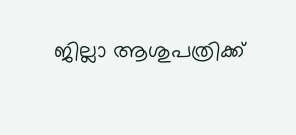ജില്ലാ ആശുപത്രിക്ക്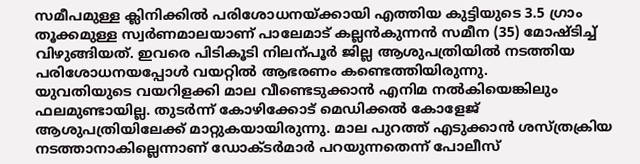സമീപമുള്ള ക്ലിനിക്കിൽ പരിശോധനയ്ക്കായി എത്തിയ കുട്ടിയുടെ 3.5 ഗ്രാം തൂക്കമുള്ള സ്വർണമാലയാണ് പാലേമാട് കല്ലൻകുന്നൻ സമീന (35) മോഷ്ടിച്ച് വിഴുങ്ങിയത്. ഇവരെ പിടികൂടി നിലന്പൂർ ജില്ല ആശുപത്രിയിൽ നടത്തിയ പരിശോധനയപ്പോൾ വയറ്റിൽ ആഭരണം കണ്ടെത്തിയിരുന്നു.
യുവതിയുടെ വയറിളക്കി മാല വീണ്ടെടുക്കാൻ എനിമ നൽകിയെങ്കിലും ഫലമുണ്ടായില്ല. തുടർന്ന് കോഴിക്കോട് മെഡിക്കൽ കോളേജ് ആശുപത്രിയിലേക്ക് മാറ്റുകയായിരുന്നു. മാല പുറത്ത് എടുക്കാൻ ശസ്ത്രക്രിയ നടത്താനാകില്ലെന്നാണ് ഡോക്ടർമാർ പറയുന്നതെന്ന് പോലീസ്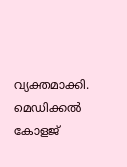വ്യക്തമാക്കി. മെഡിക്കൽ കോളജ്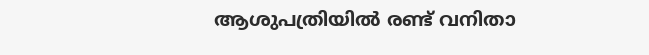ആശുപത്രിയിൽ രണ്ട് വനിതാ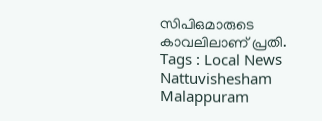സിപിഒമാരുടെ കാവലിലാണ് പ്രതി.
Tags : Local News Nattuvishesham Malappuram